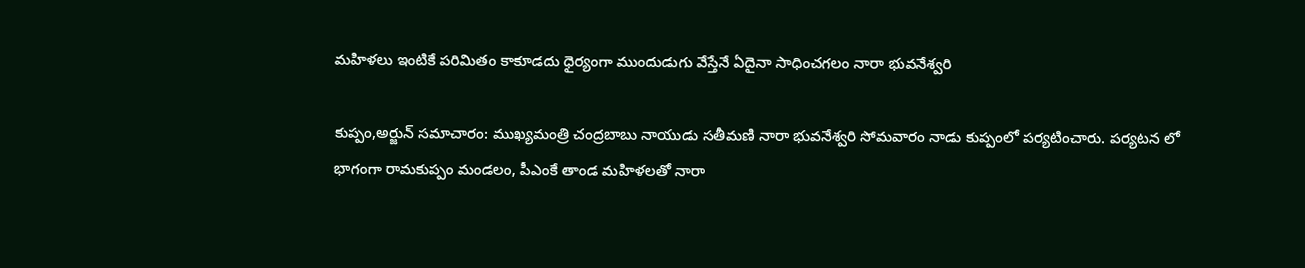మహిళలు ఇంటికే పరిమితం కాకూడదు ధైర్యంగా ముందుడుగు వేస్తేనే ఏదైనా సాధించగలం నారా భువనేశ్వరి

కుప్పం,అర్జున్ సమాచారం: ముఖ్యమంత్రి చంద్రబాబు నాయుడు సతీమణి నారా భువనేశ్వరి సోమవారం నాడు కుప్పంలో పర్యటించారు. పర్యటన లో భాగంగా రామకుప్పం మండలం, పీఎంకే తాండ మహిళలతో నారా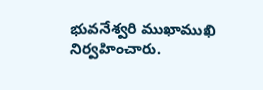భువనేశ్వరి ముఖాముఖి నిర్వహించారు.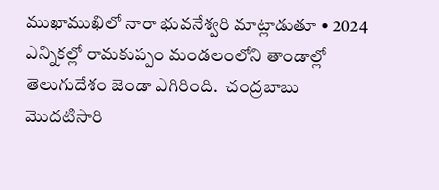ముఖాముఖిలో నారా భువనేశ్వరి మాట్లాడుతూ • 2024 ఎన్నికల్లో రామకుప్పం మండలంలోని తాండాల్లో తెలుగుదేశం జెండా ఎగిరింది.  చంద్రబాబు మొదటిసారి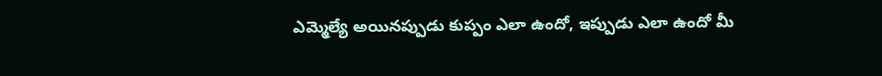ఎమ్మెల్యే అయినప్పుడు కుప్పం ఎలా ఉందో, ఇప్పుడు ఎలా ఉందో మీ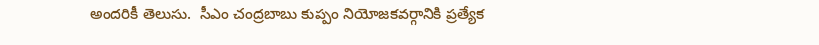అందరికీ తెలుసు.  సీఎం చంద్రబాబు కుప్పం నియోజకవర్గానికి ప్రత్యేక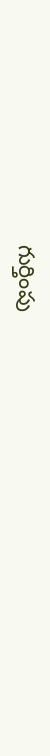గుర్తింపు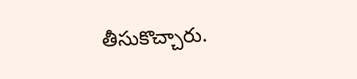తీసుకొచ్చారు.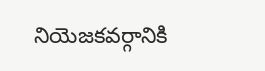నియెజకవర్గానికి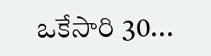ఒకేసారి 30...